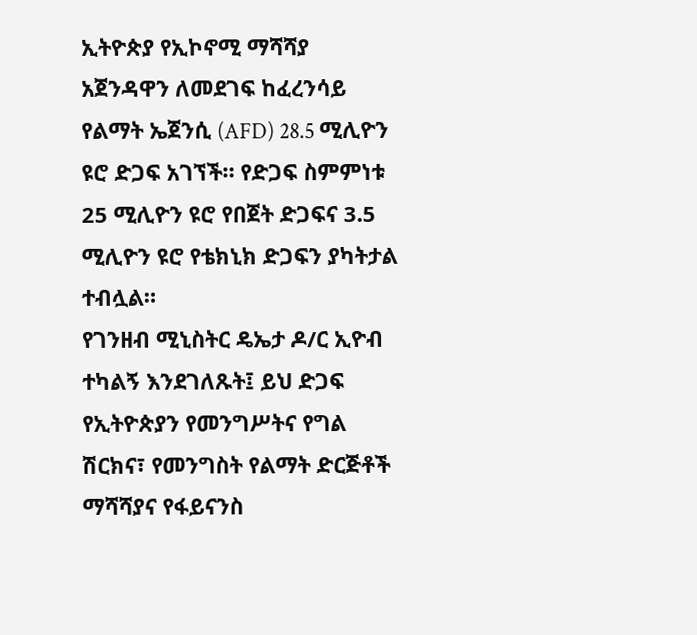ኢትዮጵያ የኢኮኖሚ ማሻሻያ አጀንዳዋን ለመደገፍ ከፈረንሳይ የልማት ኤጀንሲ (AFD) 28.5 ሚሊዮን ዩሮ ድጋፍ አገኘች። የድጋፍ ስምምነቱ 25 ሚሊዮን ዩሮ የበጀት ድጋፍና 3.5 ሚሊዮን ዩሮ የቴክኒክ ድጋፍን ያካትታል ተብሏል።
የገንዘብ ሚኒስትር ዴኤታ ዶ/ር ኢዮብ ተካልኝ እንደገለጹት፤ ይህ ድጋፍ የኢትዮጵያን የመንግሥትና የግል ሽርክና፣ የመንግስት የልማት ድርጅቶች ማሻሻያና የፋይናንስ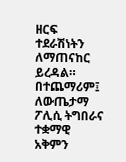ዘርፍ ተደራሽነትን ለማጠናከር ይረዳል። በተጨማሪም፤ ለውጤታማ ፖሊሲ ትግበራና ተቋማዊ አቅምን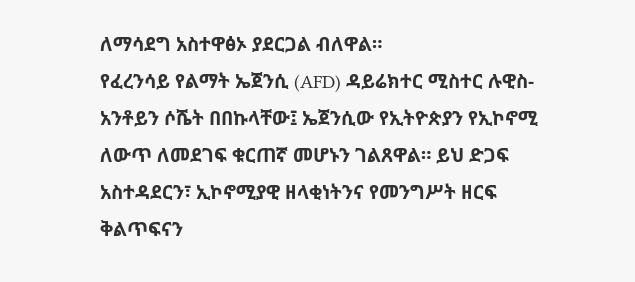ለማሳደግ አስተዋፅኦ ያደርጋል ብለዋል።
የፈረንሳይ የልማት ኤጀንሲ (AFD) ዳይሬክተር ሚስተር ሉዊስ-አንቶይን ሶሼት በበኩላቸው፤ ኤጀንሲው የኢትዮጵያን የኢኮኖሚ ለውጥ ለመደገፍ ቁርጠኛ መሆኑን ገልጸዋል። ይህ ድጋፍ አስተዳደርን፣ ኢኮኖሚያዊ ዘላቂነትንና የመንግሥት ዘርፍ ቅልጥፍናን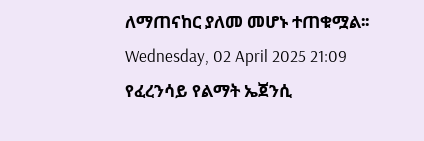ለማጠናከር ያለመ መሆኑ ተጠቁሟል፡፡
Wednesday, 02 April 2025 21:09
የፈረንሳይ የልማት ኤጀንሲ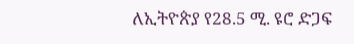ለኢትዮጵያ የ28.5 ሚ. ዩሮ ድጋፍ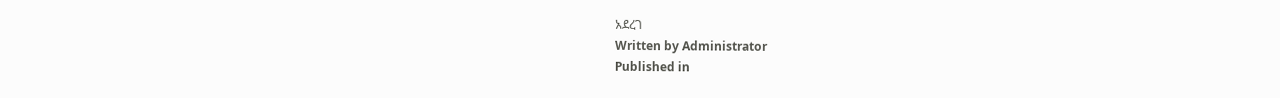አደረገ
Written by Administrator
Published in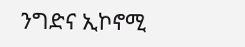ንግድና ኢኮኖሚ